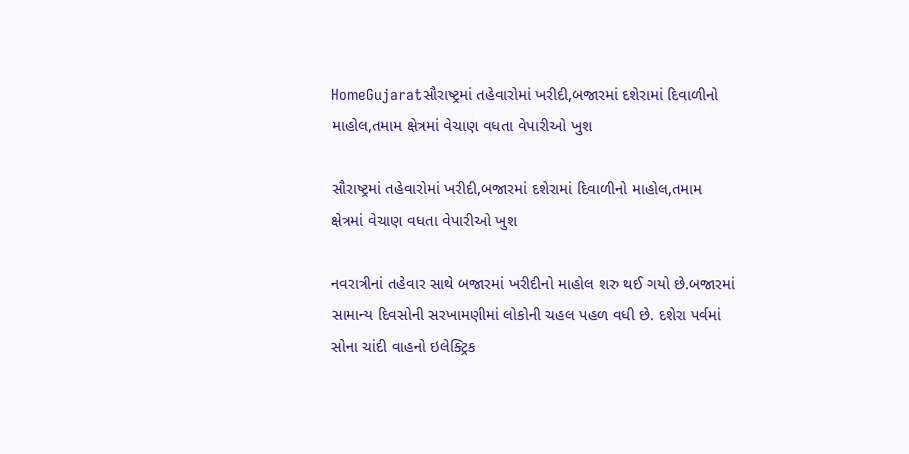HomeGujaratસૌરાષ્ટ્રમાં તહેવારોમાં ખરીદી,બજારમાં દશેરામાં દિવાળીનો માહોલ,તમામ ક્ષેત્રમાં વેચાણ વધતા વેપારીઓ ખુશ

સૌરાષ્ટ્રમાં તહેવારોમાં ખરીદી,બજારમાં દશેરામાં દિવાળીનો માહોલ,તમામ ક્ષેત્રમાં વેચાણ વધતા વેપારીઓ ખુશ

નવરાત્રીનાં તહેવાર સાથે બજારમાં ખરીદીનો માહોલ શરુ થઈ ગયો છે.બજારમાં સામાન્ય દિવસોની સરખામણીમાં લોકોની ચહલ પહળ વધી છે. દશેરા પર્વમાં સોના ચાંદી વાહનો ઇલેક્ટ્રિક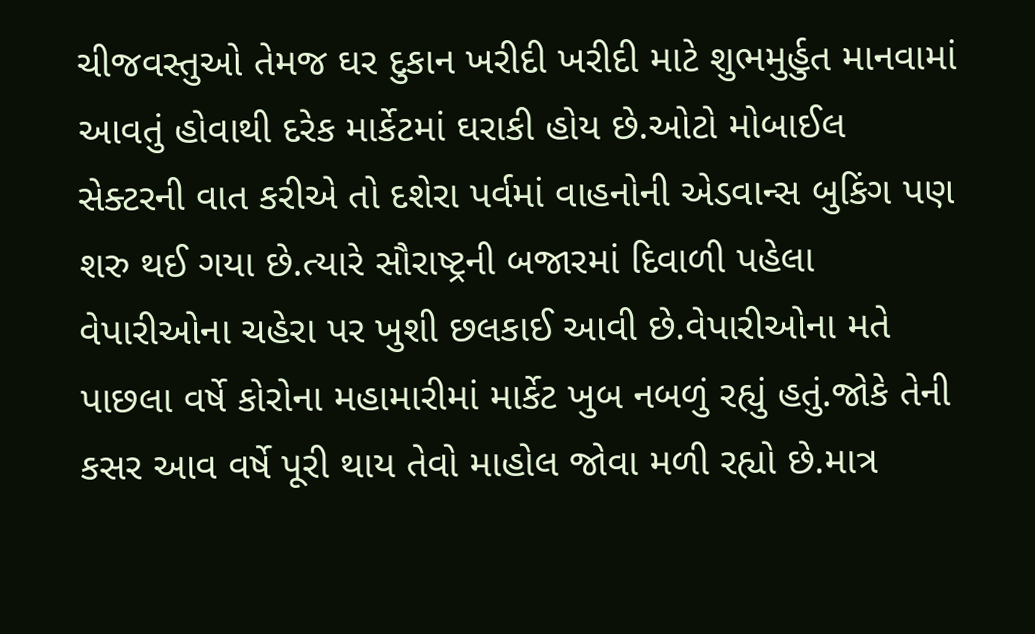ચીજવસ્તુઓ તેમજ ઘર દુકાન ખરીદી ખરીદી માટે શુભમુર્હુત માનવામાં આવતું હોવાથી દરેક માર્કેટમાં ઘરાકી હોય છે.ઓટો મોબાઈલ સેક્ટરની વાત કરીએ તો દશેરા પર્વમાં વાહનોની એડવાન્સ બુકિંગ પણ શરુ થઈ ગયા છે.ત્યારે સૌરાષ્ટ્રની બજારમાં દિવાળી પહેલા વેપારીઓના ચહેરા પર ખુશી છલકાઈ આવી છે.વેપારીઓના મતે પાછલા વર્ષે કોરોના મહામારીમાં માર્કેટ ખુબ નબળું રહ્યું હતું.જોકે તેની કસર આવ વર્ષે પૂરી થાય તેવો માહોલ જોવા મળી રહ્યો છે.માત્ર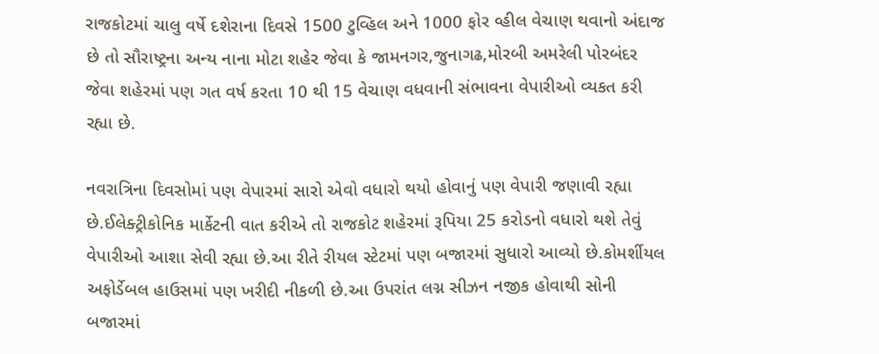રાજકોટમાં ચાલુ વર્ષે દશેરાના દિવસે 1500 ટુવ્હિલ અને 1000 ફોર વ્હીલ વેચાણ થવાનો અંદાજ છે તો સૌરાષ્ટ્રના અન્ય નાના મોટા શહેર જેવા કે જામનગર,જુનાગઢ,મોરબી અમરેલી પોરબંદર જેવા શહેરમાં પણ ગત વર્ષ કરતા 10 થી 15 વેચાણ વધવાની સંભાવના વેપારીઓ વ્યકત કરી રહ્યા છે.

નવરાત્રિના દિવસોમાં પણ વેપારમાં સારો એવો વધારો થયો હોવાનું પણ વેપારી જણાવી રહ્યા છે.ઈલેક્ટ્રીકોનિક માર્કેટની વાત કરીએ તો રાજકોટ શહેરમાં રૂપિયા 25 કરોડનો વધારો થશે તેવું વેપારીઓ આશા સેવી રહ્યા છે.આ રીતે રીયલ સ્ટેટમાં પણ બજારમાં સુધારો આવ્યો છે.કોમર્શીયલ અફોર્ડેબલ હાઉસમાં પણ ખરીદી નીકળી છે.આ ઉપરાંત લગ્ન સીઝન નજીક હોવાથી સોની બજારમાં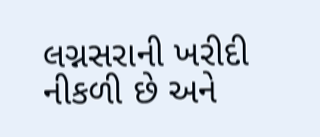લગ્નસરાની ખરીદી નીકળી છે અને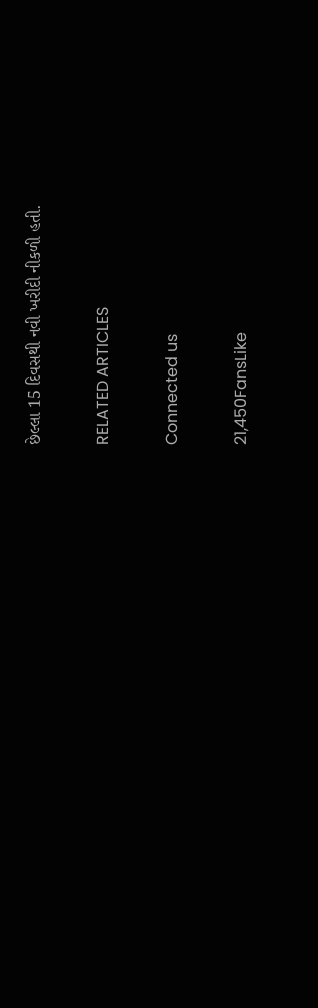છેલ્લા 15 દિવસથી નવી ખરીદી નીકળી હતી.

RELATED ARTICLES

Connected us

21,450FansLike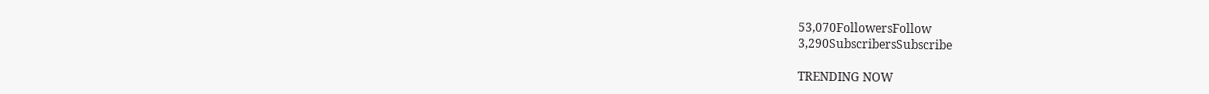53,070FollowersFollow
3,290SubscribersSubscribe

TRENDING NOW